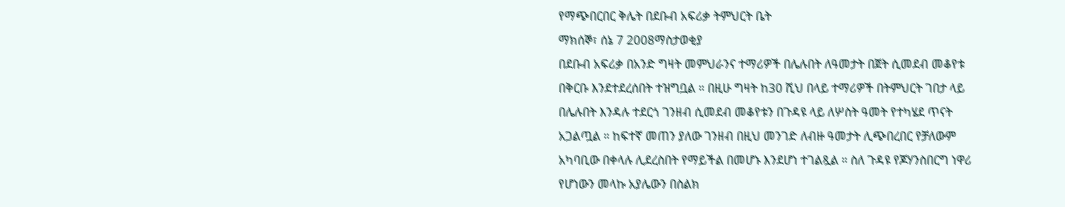የማጭበርበር ቅሌት በደቡብ አፍሪቃ ትምህርት ቤት
ማክሰኞ፣ ሰኔ 7 2008ማስታወቂያ
በደቡብ አፍሪቃ በአንድ ግዛት መምህራንና ተማሪዎች በሌሉበት ለዓመታት በጀት ሲመደብ መቆየቱ በቅርቡ እንደተደረሰበት ተዝግቧል ። በዚሁ ግዛት ከ30 ሺህ በላይ ተማሪዎች በትምህርት ገበታ ላይ በሌሉበት እንዳሉ ተደርጎ ገንዘብ ሲመደብ መቆየቱን በጉዳዩ ላይ ለሦስት ዓመት የተካሄደ ጥናት አጋልጧል ። ከፍተኛ መጠን ያለው ገንዘብ በዚህ መንገድ ለብዙ ዓመታት ሊጭበረበር የቻለውም አካባቢው በቀላሉ ሊደረስበት የማይችል በመሆኑ እንደሆነ ተገልጿል ። ስለ ጉዳዩ የጆሃንስበርግ ነዋሪ የሆነውን መላኩ አያሌውን በስልክ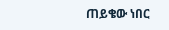ጠይቄው ነበር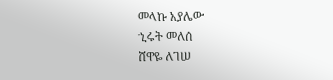መላኩ አያሌው
ኂሩት መለሰ
ሸዋዬ ለገሠ